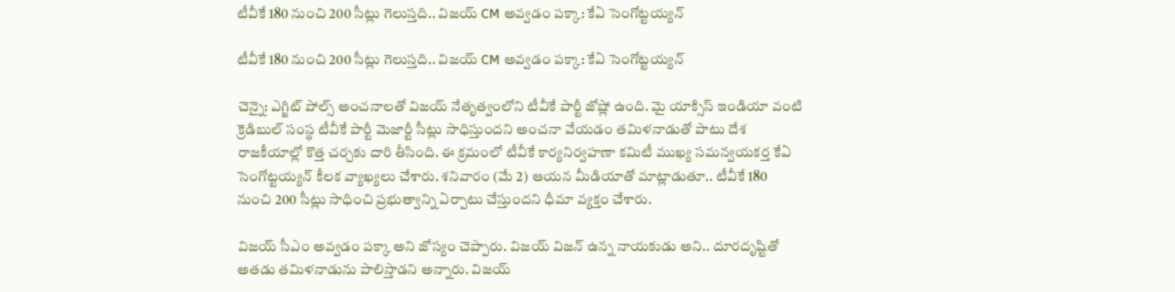టీవీకే 180 నుంచి 200 సీట్లు గెలుస్తది.. విజయ్ CM అవ్వడం పక్కా: కేఏ సెంగోట్టయ్యన్

టీవీకే 180 నుంచి 200 సీట్లు గెలుస్తది.. విజయ్ CM అవ్వడం పక్కా: కేఏ సెంగోట్టయ్యన్

చెన్నై: ఎగ్జిట్ పోల్స్ అంచనాలతో విజయ్ నేతృత్వంలోని టీవీకే పార్టీ జోష్లో ఉంది. మై యాక్సిస్ ఇండియా వంటి క్రెడిబుల్ సంస్థ టీవీకే పార్టీ మెజార్టీ సీట్లు సాధిస్తుందని అంచనా వేయడం తమిళనాడుతో పాటు దేశ రాజకీయాల్లో కొత్త చర్చకు దారి తీసింది. ఈ క్రమంలో టీవీకే కార్యనిర్వహణా కమిటీ ముఖ్య సమన్వయకర్త కేఏ సెంగోట్టయ్యన్ కీలక వ్యాఖ్యలు చేశారు. శనివారం (మే 2) ఆయన మీడియాతో మాట్లాడుతూ.. టీవీకే 180 నుంచి 200 సీట్లు సాధించి ప్రభుత్వాన్ని ఏర్పాటు చేస్తుందని ధీమా వ్యక్తం చేశారు.

విజయ్ సీఎం అవ్వడం పక్కా అని జోస్యం చెప్పారు. విజయ్ విజన్ ఉన్న నాయకుడు అని.. దూరదృష్టితో అతడు తమిళనాడును పాలిస్తాడని అన్నారు. విజయ్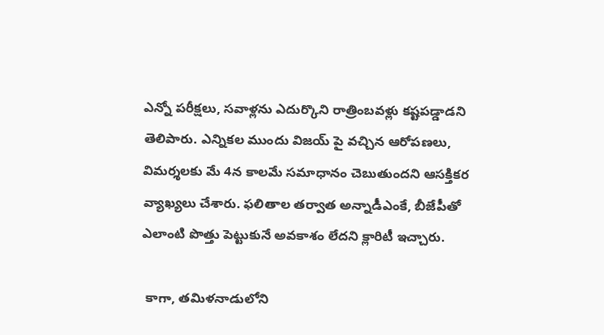ఎన్నో పరీక్షలు, సవాళ్లను ఎదుర్కొని రాత్రింబవళ్లు కష్టపడ్డాడని తెలిపారు. ఎన్నికల ముందు విజయ్ పై వచ్చిన ఆరోపణలు, విమర్శలకు మే 4న కాలమే సమాధానం చెబుతుందని ఆసక్తికర వ్యాఖ్యలు చేశారు. ఫలితాల తర్వాత అన్నాడీఎంకే, బీజేపీతో ఎలాంటి పొత్తు పెట్టుకునే అవకాశం లేదని క్లారిటీ ఇచ్చారు.

 కాగా, తమిళనాడులోని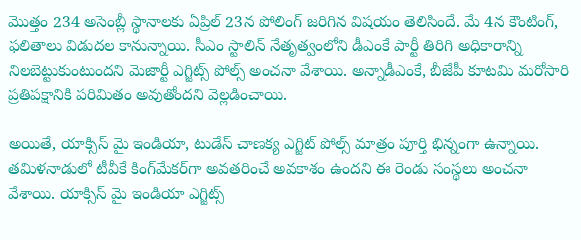మొత్తం 234 అసెంబ్లీ స్థానాలకు ఏప్రిల్ 23న పోలింగ్ జరిగిన విషయం తెలిసిందే. మే 4న కౌంటింగ్, ఫలితాలు విడుదల కానున్నాయి. సీఎం స్టాలిన్ నేతృత్వంలోని డీఎంకే పార్టీ తిరిగి అధికారాన్ని నిలబెట్టుకుంటుందని మెజార్టీ ఎగ్జిట్స్ పోల్స్ అంచనా వేశాయి. అన్నాడీఎంకే, బీజేపీ కూటమి మరోసారి ప్రతిపక్షానికి పరిమితం అవుతోందని వెల్లడించాయి.

అయితే, యాక్సిస్ మై ఇండియా, టుడేస్ చాణక్య ఎగ్జిట్ పోల్స్ మాత్రం పూర్తి భిన్నంగా ఉన్నాయి. తమిళనాడులో టీవీకే కింగ్‌మేకర్‌గా అవతరించే అవకాశం ఉందని ఈ రెండు సంస్థలు అంచనా వేశాయి. యాక్సిస్ మై ఇండియా ఎగ్జిట్స్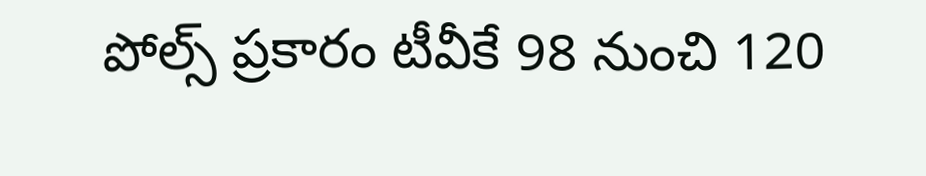పోల్స్ ప్రకారం టీవీకే 98 నుంచి 120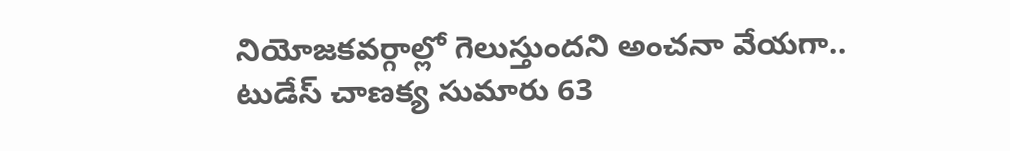నియోజకవర్గాల్లో గెలుస్తుందని అంచనా వేయగా.. టుడేస్ చాణక్య సుమారు 63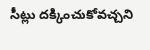సీట్లు దక్కించుకోవచ్చని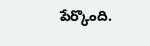పేర్కొంది.